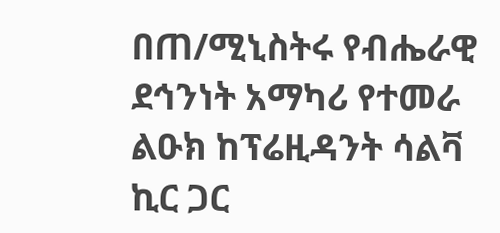በጠ/ሚኒስትሩ የብሔራዊ ደኅንነት አማካሪ የተመራ ልዑክ ከፕሬዚዳንት ሳልቫ ኪር ጋር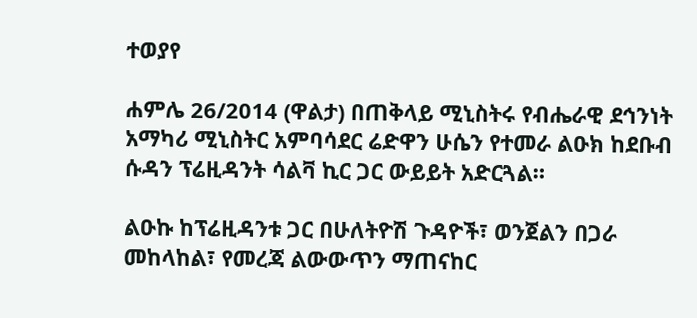ተወያየ

ሐምሌ 26/2014 (ዋልታ) በጠቅላይ ሚኒስትሩ የብሔራዊ ደኅንነት አማካሪ ሚኒስትር አምባሳደር ሬድዋን ሁሴን የተመራ ልዑክ ከደቡብ ሱዳን ፕሬዚዳንት ሳልቫ ኪር ጋር ውይይት አድርጓል።

ልዑኩ ከፕሬዚዳንቱ ጋር በሁለትዮሽ ጉዳዮች፣ ወንጀልን በጋራ መከላከል፣ የመረጃ ልውውጥን ማጠናከር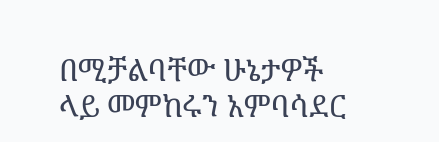በሚቻልባቸው ሁኔታዎች ላይ መምከሩን አምባሳደር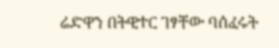ሬድዋን በትዊተር ገፃቸው ባሰፈሩት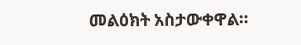መልዕክት አስታውቀዋል።